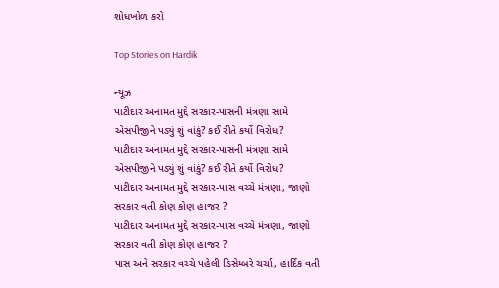શોધખોળ કરો

Top Stories on Hardik

ન્યૂઝ
પાટીદાર અનામત મુદ્દે સરકાર-પાસની મંત્રણા સામે એસપીજીને પડ્યું શું વાંકું? કઈ રીતે કર્યો વિરોધ?
પાટીદાર અનામત મુદ્દે સરકાર-પાસની મંત્રણા સામે એસપીજીને પડ્યું શું વાંકું? કઈ રીતે કર્યો વિરોધ?
પાટીદાર અનામત મુદ્દે સરકાર-પાસ વચ્ચે મંત્રણા, જાણો સરકાર વતી કોણ કોણ હાજર ?
પાટીદાર અનામત મુદ્દે સરકાર-પાસ વચ્ચે મંત્રણા, જાણો સરકાર વતી કોણ કોણ હાજર ?
પાસ અને સરકાર વચ્ચે પહેલી ડિસેમ્બરે ચર્ચા, હાર્દિક વતી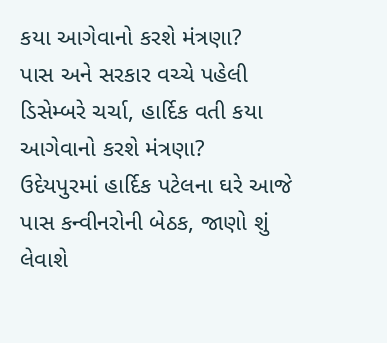કયા આગેવાનો કરશે મંત્રણા?
પાસ અને સરકાર વચ્ચે પહેલી ડિસેમ્બરે ચર્ચા, હાર્દિક વતી કયા આગેવાનો કરશે મંત્રણા?
ઉદેયપુરમાં હાર્દિક પટેલના ઘરે આજે પાસ કન્વીનરોની બેઠક, જાણો શું લેવાશે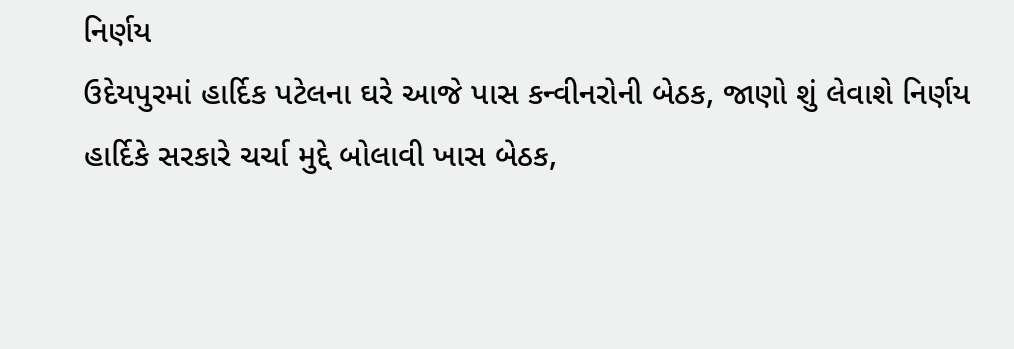નિર્ણય
ઉદેયપુરમાં હાર્દિક પટેલના ઘરે આજે પાસ કન્વીનરોની બેઠક, જાણો શું લેવાશે નિર્ણય
હાર્દિકે સરકારે ચર્ચા મુદ્દે બોલાવી ખાસ બેઠક,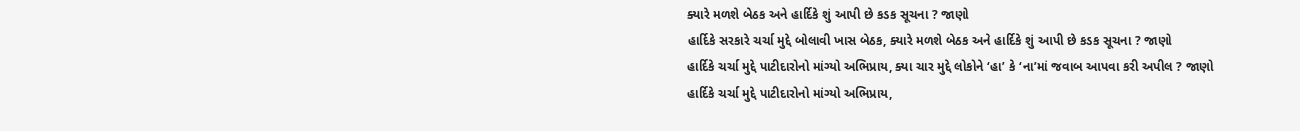ક્યારે મળશે બેઠક અને હાર્દિકે શું આપી છે કડક સૂચના ? જાણો
હાર્દિકે સરકારે ચર્ચા મુદ્દે બોલાવી ખાસ બેઠક, ક્યારે મળશે બેઠક અને હાર્દિકે શું આપી છે કડક સૂચના ? જાણો
હાર્દિકે ચર્ચા મુદ્દે પાટીદારોનો માંગ્યો અભિપ્રાય, ક્યા ચાર મુદ્દે લોકોને ‘હા’ કે ‘ના’માં જવાબ આપવા કરી અપીલ ? જાણો
હાર્દિકે ચર્ચા મુદ્દે પાટીદારોનો માંગ્યો અભિપ્રાય,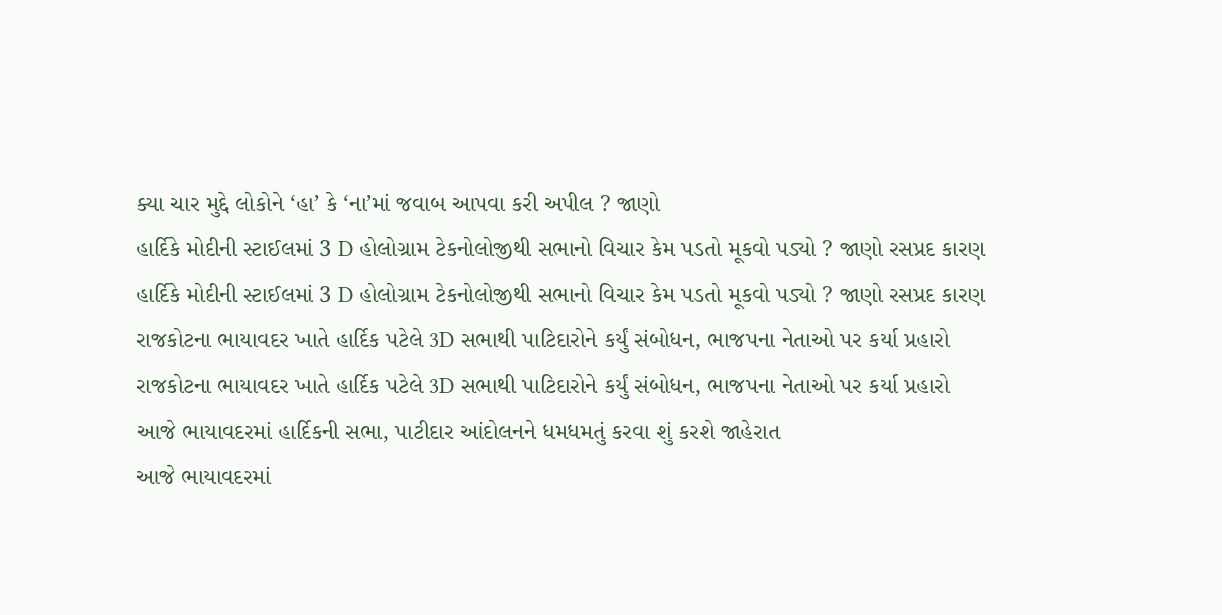ક્યા ચાર મુદ્દે લોકોને ‘હા’ કે ‘ના’માં જવાબ આપવા કરી અપીલ ? જાણો
હાર્દિકે મોદીની સ્ટાઈલમાં 3 D હોલોગ્રામ ટેકનોલોજીથી સભાનો વિચાર કેમ પડતો મૂકવો પડ્યો ? જાણો રસપ્રદ કારણ
હાર્દિકે મોદીની સ્ટાઈલમાં 3 D હોલોગ્રામ ટેકનોલોજીથી સભાનો વિચાર કેમ પડતો મૂકવો પડ્યો ? જાણો રસપ્રદ કારણ
રાજકોટના ભાયાવદર ખાતે હાર્દિક પટેલે 3D સભાથી પાટિદારોને કર્યું સંબોધન, ભાજપના નેતાઓ પર કર્યા પ્રહારો
રાજકોટના ભાયાવદર ખાતે હાર્દિક પટેલે 3D સભાથી પાટિદારોને કર્યું સંબોધન, ભાજપના નેતાઓ પર કર્યા પ્રહારો
આજે ભાયાવદરમાં હાર્દિકની સભા, પાટીદાર આંદોલનને ધમધમતું કરવા શું કરશે જાહેરાત
આજે ભાયાવદરમાં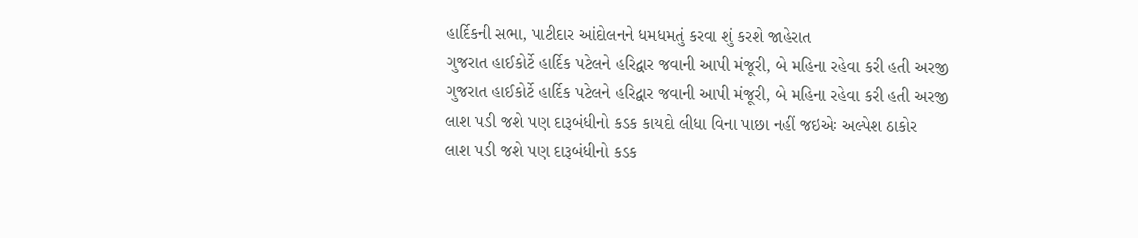હાર્દિકની સભા, પાટીદાર આંદોલનને ધમધમતું કરવા શું કરશે જાહેરાત
ગુજરાત હાઈકોર્ટે હાર્દિક પટેલને હરિદ્વાર જવાની આપી મંજૂરી, બે મહિના રહેવા કરી હતી અરજી
ગુજરાત હાઈકોર્ટે હાર્દિક પટેલને હરિદ્વાર જવાની આપી મંજૂરી, બે મહિના રહેવા કરી હતી અરજી
લાશ પડી જશે પણ દારૂબંધીનો કડક કાયદો લીધા વિના પાછા નહીં જઇએઃ અલ્પેશ ઠાકોર
લાશ પડી જશે પણ દારૂબંધીનો કડક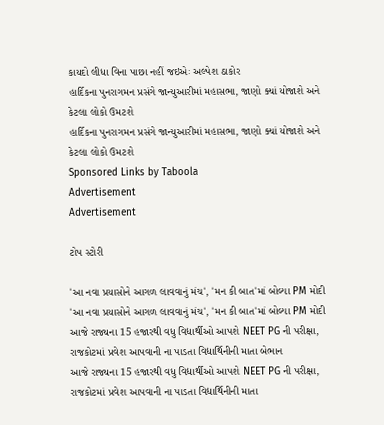કાયદો લીધા વિના પાછા નહીં જઇએઃ અલ્પેશ ઠાકોર
હાર્દિકના પુનરાગમન પ્રસંગે જાન્યુઆરીમાં મહાસભા, જાણો ક્યાં યોજાશે અને કેટલા લોકો ઉમટશે
હાર્દિકના પુનરાગમન પ્રસંગે જાન્યુઆરીમાં મહાસભા, જાણો ક્યાં યોજાશે અને કેટલા લોકો ઉમટશે
Sponsored Links by Taboola
Advertisement
Advertisement

ટોપ સ્ટોરી

'આ નવા પ્રયાસોને આગળ લાવવાનું મંચ', 'મન કી બાત'માં બોલ્યા PM મોદી
'આ નવા પ્રયાસોને આગળ લાવવાનું મંચ', 'મન કી બાત'માં બોલ્યા PM મોદી
આજે રાજ્યના 15 હજારથી વધુ વિદ્યાર્થીઓ આપશે NEET PG ની પરીક્ષા, રાજકોટમાં પ્રવેશ આપવાની ના પાડતા વિદ્યાર્થિનીની માતા બેભાન
આજે રાજ્યના 15 હજારથી વધુ વિદ્યાર્થીઓ આપશે NEET PG ની પરીક્ષા, રાજકોટમાં પ્રવેશ આપવાની ના પાડતા વિદ્યાર્થિનીની માતા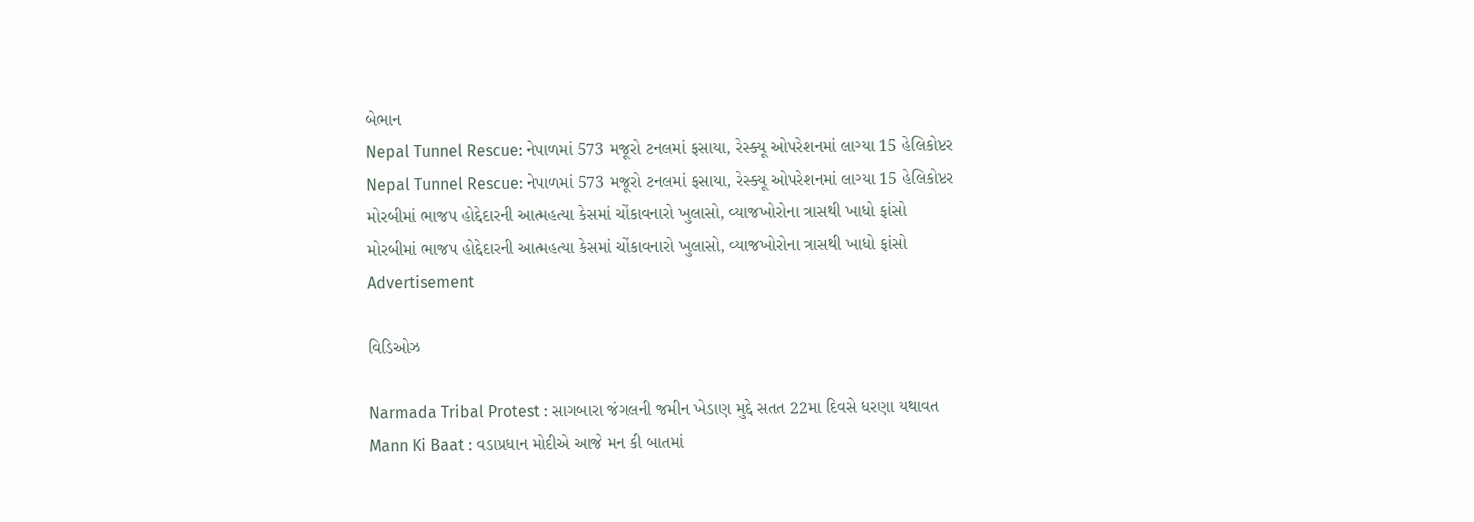બેભાન
Nepal Tunnel Rescue: નેપાળમાં 573 મજૂરો ટનલમાં ફસાયા, રેસ્ક્યૂ ઓપરેશનમાં લાગ્યા 15 હેલિકોપ્ટર
Nepal Tunnel Rescue: નેપાળમાં 573 મજૂરો ટનલમાં ફસાયા, રેસ્ક્યૂ ઓપરેશનમાં લાગ્યા 15 હેલિકોપ્ટર
મોરબીમાં ભાજપ હોદ્દેદારની આત્મહત્યા કેસમાં ચોંકાવનારો ખુલાસો, વ્યાજખોરોના ત્રાસથી ખાધો ફાંસો
મોરબીમાં ભાજપ હોદ્દેદારની આત્મહત્યા કેસમાં ચોંકાવનારો ખુલાસો, વ્યાજખોરોના ત્રાસથી ખાધો ફાંસો
Advertisement

વિડિઓઝ

Narmada Tribal Protest : સાગબારા જંગલની જમીન ખેડાણ મુદ્દે સતત 22મા દિવસે ધરણા યથાવત
Mann Ki Baat : વડાપ્રધાન મોદીએ આજે મન કી બાતમાં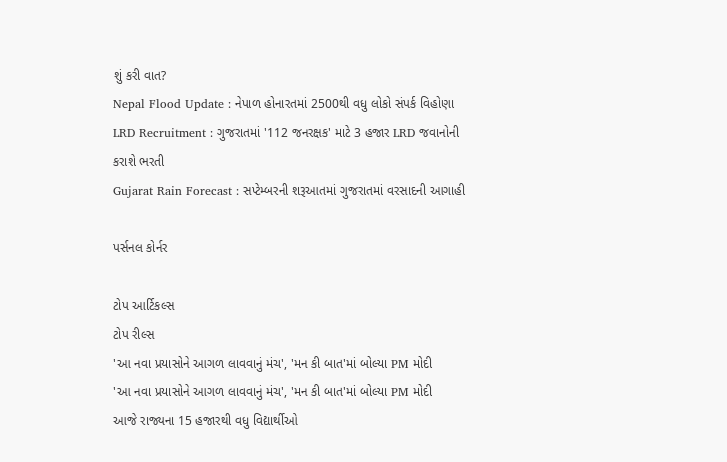શું કરી વાત?
Nepal Flood Update : નેપાળ હોનારતમાં 2500થી વધુ લોકો સંપર્ક વિહોણા
LRD Recruitment : ગુજરાતમાં '112 જનરક્ષક' માટે 3 હજાર LRD જવાનોની કરાશે ભરતી
Gujarat Rain Forecast : સપ્ટેમ્બરની શરૂઆતમાં ગુજરાતમાં વરસાદની આગાહી

પર્સનલ કોર્નર

ટોપ આર્ટિકલ્સ
ટોપ રીલ્સ
'આ નવા પ્રયાસોને આગળ લાવવાનું મંચ', 'મન કી બાત'માં બોલ્યા PM મોદી
'આ નવા પ્રયાસોને આગળ લાવવાનું મંચ', 'મન કી બાત'માં બોલ્યા PM મોદી
આજે રાજ્યના 15 હજારથી વધુ વિદ્યાર્થીઓ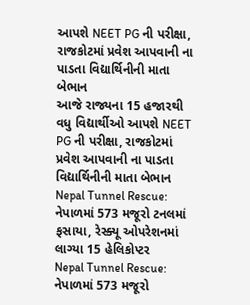આપશે NEET PG ની પરીક્ષા, રાજકોટમાં પ્રવેશ આપવાની ના પાડતા વિદ્યાર્થિનીની માતા બેભાન
આજે રાજ્યના 15 હજારથી વધુ વિદ્યાર્થીઓ આપશે NEET PG ની પરીક્ષા, રાજકોટમાં પ્રવેશ આપવાની ના પાડતા વિદ્યાર્થિનીની માતા બેભાન
Nepal Tunnel Rescue: નેપાળમાં 573 મજૂરો ટનલમાં ફસાયા, રેસ્ક્યૂ ઓપરેશનમાં લાગ્યા 15 હેલિકોપ્ટર
Nepal Tunnel Rescue: નેપાળમાં 573 મજૂરો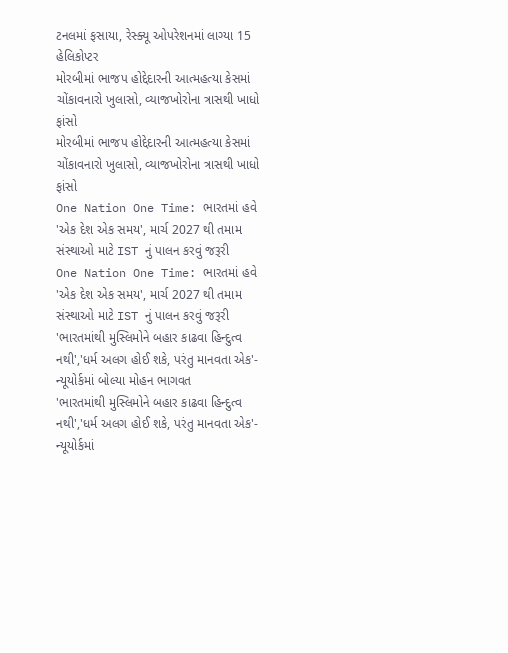ટનલમાં ફસાયા, રેસ્ક્યૂ ઓપરેશનમાં લાગ્યા 15 હેલિકોપ્ટર
મોરબીમાં ભાજપ હોદ્દેદારની આત્મહત્યા કેસમાં ચોંકાવનારો ખુલાસો, વ્યાજખોરોના ત્રાસથી ખાધો ફાંસો
મોરબીમાં ભાજપ હોદ્દેદારની આત્મહત્યા કેસમાં ચોંકાવનારો ખુલાસો, વ્યાજખોરોના ત્રાસથી ખાધો ફાંસો
One Nation One Time: ભારતમાં હવે 'એક દેશ એક સમય', માર્ચ 2027 થી તમામ સંસ્થાઓ માટે IST નું પાલન કરવું જરૂરી
One Nation One Time: ભારતમાં હવે 'એક દેશ એક સમય', માર્ચ 2027 થી તમામ સંસ્થાઓ માટે IST નું પાલન કરવું જરૂરી
'ભારતમાંથી મુસ્લિમોને બહાર કાઢવા હિન્દુત્વ નથી','ધર્મ અલગ હોઈ શકે, પરંતુ માનવતા એક'- ન્યૂયોર્કમાં બોલ્યા મોહન ભાગવત
'ભારતમાંથી મુસ્લિમોને બહાર કાઢવા હિન્દુત્વ નથી','ધર્મ અલગ હોઈ શકે, પરંતુ માનવતા એક'- ન્યૂયોર્કમાં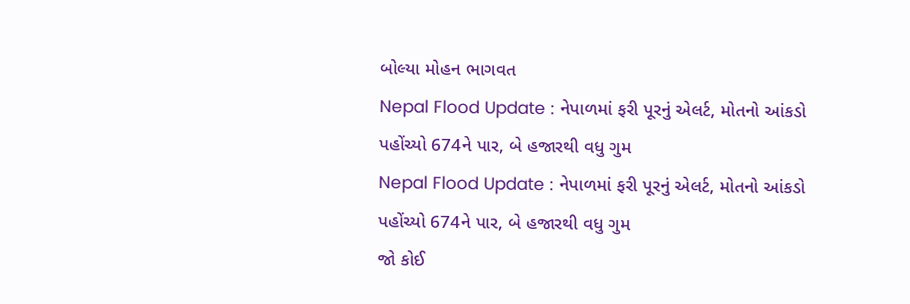બોલ્યા મોહન ભાગવત
Nepal Flood Update : નેપાળમાં ફરી પૂરનું એલર્ટ, મોતનો આંકડો પહોંચ્યો 674ને પાર, બે હજારથી વધુ ગુમ
Nepal Flood Update : નેપાળમાં ફરી પૂરનું એલર્ટ, મોતનો આંકડો પહોંચ્યો 674ને પાર, બે હજારથી વધુ ગુમ
જો કોઈ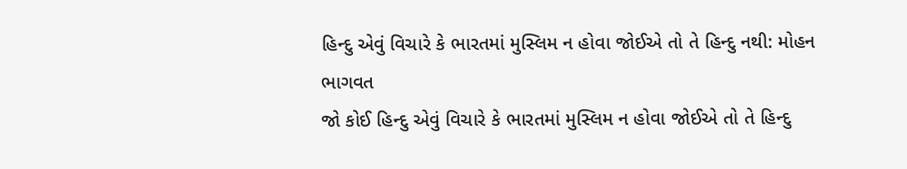હિન્દુ એવું વિચારે કે ભારતમાં મુસ્લિમ ન હોવા જોઈએ તો તે હિન્દુ નથી: મોહન ભાગવત
જો કોઈ હિન્દુ એવું વિચારે કે ભારતમાં મુસ્લિમ ન હોવા જોઈએ તો તે હિન્દુ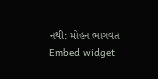નથી: મોહન ભાગવત
Embed widget